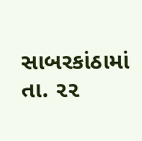સાબરકાંઠામાં તા. ૨૨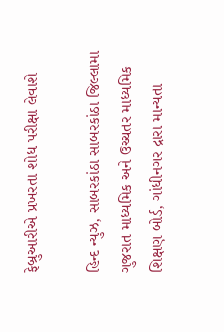ફેબ્રુઆરીએ પ્રખરતા શોધ પરીક્ષા લેવાશે

હિન્દ ન્યુઝ, સાબરકાંઠા સાબરકાંઠા જિલ્લામા ગુજરાત માધ્યમિક અને ઉચ્ચતર માધ્યમિક શિક્ષણ બોર્ડ, ગાંધીનગર દ્રારા માન્યતા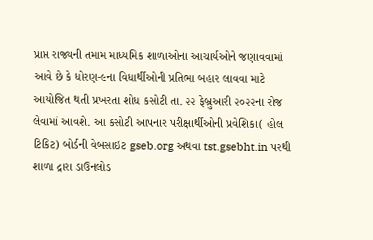પ્રાપ્ત રાજ્યની તમામ માધ્યમિક શાળાઓના આચાર્યઓને જણાવવામાં આવે છે કે ધોરણ-૯ના વિધાર્થીઓની પ્રતિભા બહાર લાવવા માટે આયોજિત થતી પ્રખરતા શોધ કસોટી તા. ૨૨ ફેબ્રુઆરી ૨૦૨૨ના રોજ લેવામાં આવશે. આ કસોટી આપનાર પરીક્ષાર્થીઓની પ્રવેશિકા( હોલ ટિકિટ) બોર્ડની વેબસાઇટ gseb.org અથવા tst.gsebht.in પરથી શાળા દ્રારા ડાઉનલોડ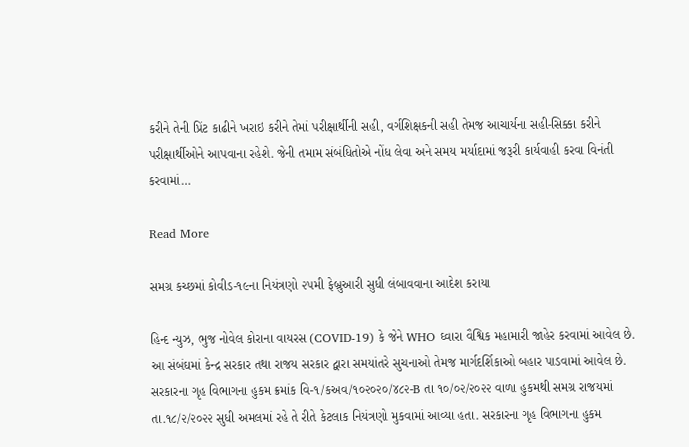કરીને તેની પ્રિંટ કાઢીને ખરાઇ કરીને તેમાં પરીક્ષાર્થીની સહી, વર્ગશિક્ષકની સહી તેમજ આચાર્યના સહી-સિક્કા કરીને પરીક્ષાર્થીઓને આપવાના રહેશે. જેની તમામ સંબંધિતોએ નોંધ લેવા અને સમય મર્યાદામાં જરૂરી કાર્યવાહી કરવા વિનંતી કરવામાં…

Read More

સમગ્ર કચ્છમાં કોવીડ-૧૯ના નિયંત્રણો ૨૫મી ફેબ્રુઆરી સુધી લંબાવવાના આદેશ કરાયા

હિન્દ ન્યુઝ, ભુજ નોવેલ કોરાના વાયરસ (COVID-19) કે જેને WHO ઘ્વારા વૈશ્વિક મહામારી જાહેર કરવામાં આવેલ છે. આ સંબંઘમાં કેન્દ્ર સરકાર તથા રાજય સરકાર દ્વારા સમયાંતરે સુચનાઓ તેમજ માર્ગદર્શિકાઓ બહાર પાડવામાં આવેલ છે. સરકારના ગૃહ વિભાગના હુકમ ક્રમાંક વિ-૧/કઅવ/૧૦૨૦૨૦/૪૮૨-B તા ૧૦/૦૨/૨૦૨૨ વાળા હુકમથી સમગ્ર રાજયમાં તા.૧૮/૨/૨૦૨૨ સુધી અમલમાં રહે તે રીતે કેટલાક નિયંત્રણો મુકવામાં આવ્યા હતા. સરકારના ગૃહ વિભાગના હુકમ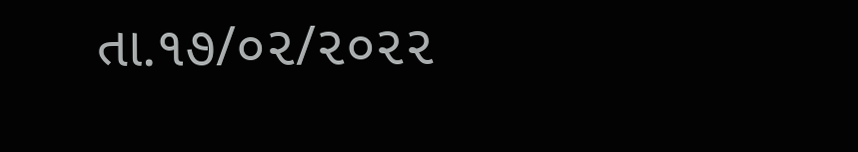તા.૧૭/૦૨/૨૦૨૨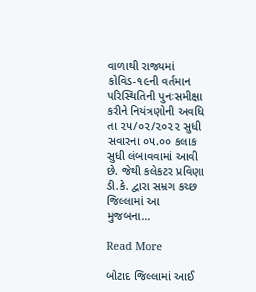વાળાથી રાજ્યમાં કોવિડ-૧૯ની વર્તમાન પરિસ્થિતિની પુનઃસમીક્ષા કરીને નિયંત્રણોની અવધિ તા ૨૫/૦૨/૨૦૨૨ સુધી સવારના ૦૫.૦૦ કલાક સુધી લંબાવવામાં આવી છે. જેથી કલેકટર પ્રવિણા ડી.કે. દ્વારા સમ્રગ કચ્છ જિલ્લામાં આ મુજબના…

Read More

બોટાદ જિલ્લામાં આઈ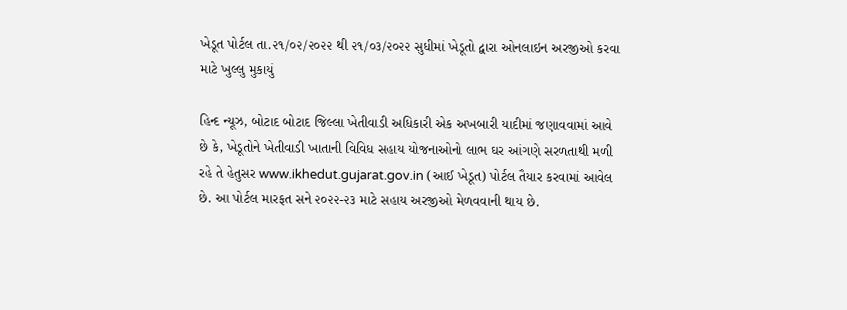ખેડૂત પોર્ટલ તા.૨૧/૦૨/૨૦૨૨ થી ૨૧/૦૩/૨૦૨૨ સુધીમાં ખેડૂતો દ્વારા ઓનલાઇન અરજીઓ કરવા માટે ખુલ્લુ મુકાયું

હિન્દ ન્યૂઝ, બોટાદ બોટાદ જિલ્લા ખેતીવાડી અધિકારી એક અખબારી યાદીમાં જણાવવામાં આવે છે કે, ખેડૂતોને ખેતીવાડી ખાતાની વિવિધ સહાય યોજનાઓનો લાભ ઘર આંગણે સરળતાથી મળી રહે તે હેતુસર www.ikhedut.gujarat.gov.in (આઈ ખેડૂત) પોર્ટલ તૈયાર કરવામાં આવેલ છે. આ પોર્ટલ મારફત સને ૨૦૨૨-૨૩ માટે સહાય અરજીઓ મેળવવાની થાય છે.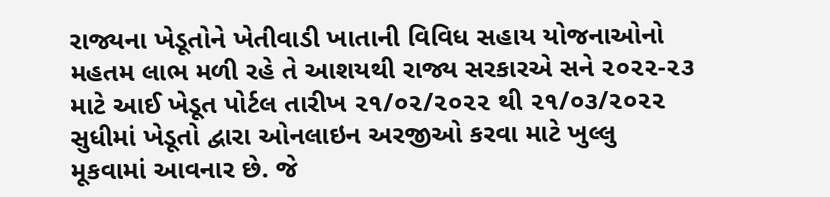રાજ્યના ખેડૂતોને ખેતીવાડી ખાતાની વિવિધ સહાય યોજનાઓનો મહતમ લાભ મળી રહે તે આશયથી રાજ્ય સરકારએ સને ૨૦૨૨-૨૩ માટે આઈ ખેડૂત પોર્ટલ તારીખ ૨૧/૦૨/૨૦૨૨ થી ૨૧/૦૩/૨૦૨૨ સુધીમાં ખેડૂતો દ્વારા ઓનલાઇન અરજીઓ કરવા માટે ખુલ્લુ મૂકવામાં આવનાર છે. જે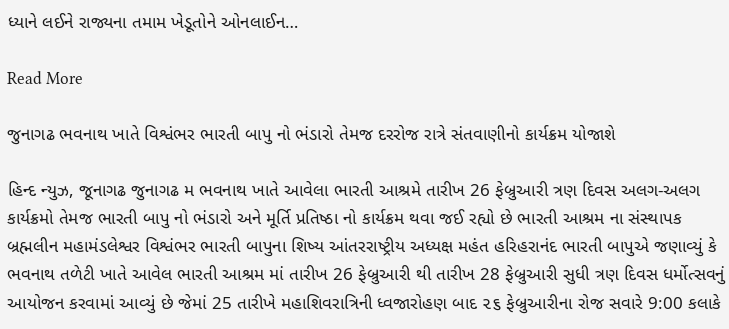ધ્યાને લઈને રાજ્યના તમામ ખેડૂતોને ઓનલાઈન…

Read More

જુનાગઢ ભવનાથ ખાતે વિશ્વંભર ભારતી બાપુ નો ભંડારો તેમજ દરરોજ રાત્રે સંતવાણીનો કાર્યક્રમ યોજાશે

હિન્દ ન્યુઝ, જૂનાગઢ જુનાગઢ મ ભવનાથ ખાતે આવેલા ભારતી આશ્રમે તારીખ 26 ફેબ્રુઆરી ત્રણ દિવસ અલગ-અલગ કાર્યક્રમો તેમજ ભારતી બાપુ નો ભંડારો અને મૂર્તિ પ્રતિષ્ઠા નો કાર્યક્રમ થવા જઈ રહ્યો છે ભારતી આશ્રમ ના સંસ્થાપક બ્રહ્મલીન મહામંડલેશ્વર વિશ્વંભર ભારતી બાપુના શિષ્ય આંતરરાષ્ટ્રીય અધ્યક્ષ મહંત હરિહરાનંદ ભારતી બાપુએ જણાવ્યું કે ભવનાથ તળેટી ખાતે આવેલ ભારતી આશ્રમ માં તારીખ 26 ફેબ્રુઆરી થી તારીખ 28 ફેબ્રુઆરી સુધી ત્રણ દિવસ ધર્મોત્સવનું આયોજન કરવામાં આવ્યું છે જેમાં 25 તારીખે મહાશિવરાત્રિની ધ્વજારોહણ બાદ ૨૬ ફેબ્રુઆરીના રોજ સવારે 9:00 કલાકે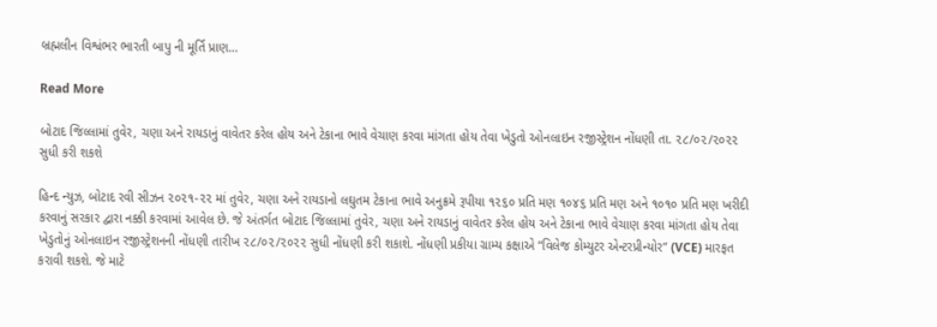બ્રહ્મલીન વિશ્વંભર ભારતી બાપુ ની મૂર્તિ પ્રાણ…

Read More

બોટાદ જિલ્લામાં તુવેર, ચણા અને રાયડાનું વાવેતર કરેલ હોય અને ટેકાના ભાવે વેચાણ કરવા માંગતા હોય તેવા ખેડુતો ઓનલાઇન રજીસ્ટ્રેશન નોંધણી તા. ૨૮/૦૨/૨૦૨૨ સુધી કરી શકશે

હિન્દ ન્યુઝ, બોટાદ રવી સીઝન ૨૦૨૧-૨૨ માં તુવેર, ચણા અને રાયડાનો લઘુતમ ટેકાના ભાવે અનુક્રમે રૂપીયા ૧૨૬૦ પ્રતિ મણ ૧૦૪૬ પ્રતિ મણ અને ૧૦૧૦ પ્રતિ મણ ખરીદી કરવાનું સરકાર દ્વારા નક્કી કરવામાં આવેલ છે. જે અંતર્ગત બોટાદ જિલ્લામાં તુવેર, ચણા અને રાયડાનું વાવેતર કરેલ હોય અને ટેકાના ભાવે વેચાણ કરવા માંગતા હોય તેવા ખેડુતોનું ઓનલાઇન રજીસ્ટ્રેશનની નોંધણી તારીખ ૨૮/૦૨/૨૦૨૨ સુધી નોંધણી કરી શકાશે. નોંધણી પ્રકીયા ગ્રામ્ય કક્ષાએ “વિલેજ કોમ્યુટર એન્ટરપ્રીન્યોર” (VCE) મારફત કરાવી શકશે. જે માટે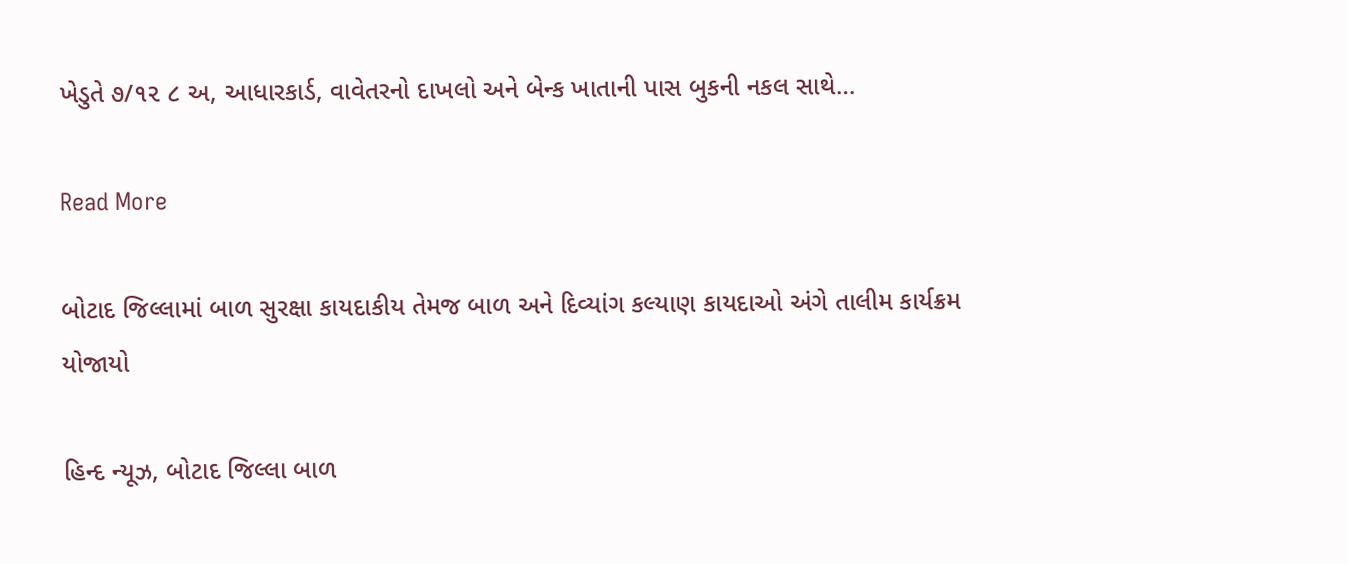ખેડુતે ૭/૧૨ ૮ અ, આધારકાર્ડ, વાવેતરનો દાખલો અને બેન્ક ખાતાની પાસ બુકની નકલ સાથે…

Read More

બોટાદ જિલ્લામાં બાળ સુરક્ષા કાયદાકીય તેમજ બાળ અને દિવ્યાંગ કલ્યાણ કાયદાઓ અંગે તાલીમ કાર્યક્રમ યોજાયો

હિન્દ ન્યૂઝ, બોટાદ જિલ્લા બાળ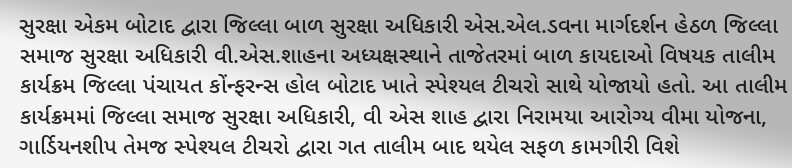સુરક્ષા એકમ બોટાદ દ્વારા જિલ્લા બાળ સુરક્ષા અધિકારી એસ.એલ.ડવના માર્ગદર્શન હેઠળ જિલ્લા સમાજ સુરક્ષા અધિકારી વી.એસ.શાહના અધ્યક્ષસ્થાને તાજેતરમાં બાળ કાયદાઓ વિષયક તાલીમ કાર્યક્રમ જિલ્લા પંચાયત કોંન્ફરન્સ હોલ બોટાદ ખાતે સ્પેશ્યલ ટીચરો સાથે યોજાયો હતો. આ તાલીમ કાર્યક્રમમાં જિલ્લા સમાજ સુરક્ષા અધિકારી, વી એસ શાહ દ્વારા નિરામયા આરોગ્ય વીમા યોજના, ગાર્ડિયનશીપ તેમજ સ્પેશ્યલ ટીચરો દ્વારા ગત તાલીમ બાદ થયેલ સફળ કામગીરી વિશે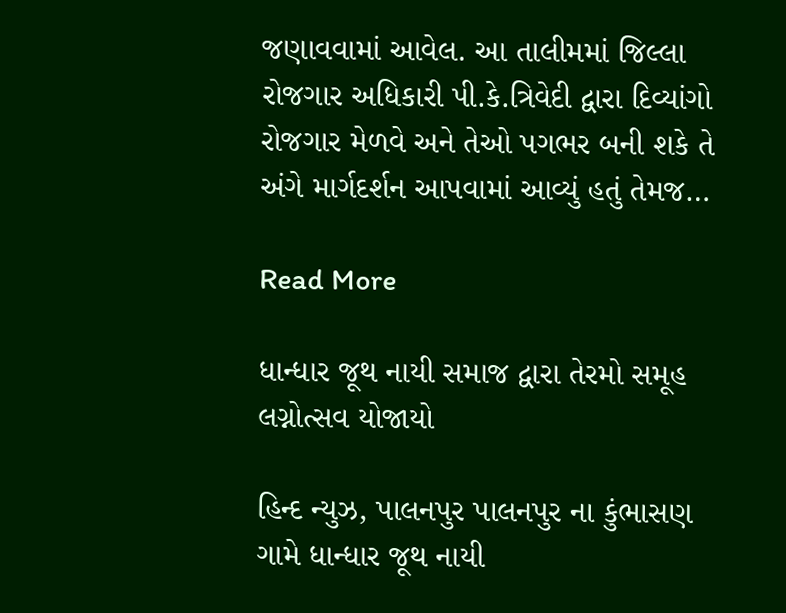જણાવવામાં આવેલ. આ તાલીમમાં જિલ્લા રોજગાર અધિકારી પી.કે.ત્રિવેદી દ્વારા દિવ્યાંગો રોજગાર મેળવે અને તેઓ પગભર બની શકે તે અંગે માર્ગદર્શન આપવામાં આવ્યું હતું તેમજ…

Read More

ધાન્ધાર જૂથ નાયી સમાજ દ્વારા તેરમો સમૂહ લગ્નોત્સવ યોજાયો

હિન્દ ન્યુઝ, પાલનપુર પાલનપુર ના કુંભાસણ ગામે ધાન્ધાર જૂથ નાયી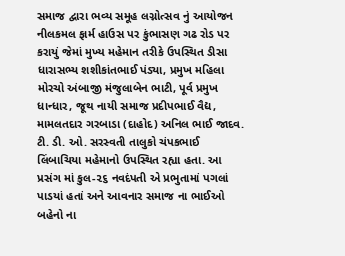સમાજ દ્વારા ભવ્ય સમૂહ લગ્નોત્સવ નું આયોજન નીલકમલ ફાર્મ હાઉસ પર કુંભાસણ ગઢ રોડ પર કરાયું જેમાં મુખ્ય મહેમાન તરીકે ઉપસ્થિત ડીસા ધારાસભ્ય શશીકાંતભાઈ પંડ્યા, પ્રમુખ મહિલા મોરચો અંબાજી મંજુલાબેન ભાટી, પૂર્વ પ્રમુખ ધાન્ધાર, જૂથ નાયી સમાજ પ્રદીપભાઈ વૈદ્ય, મામલતદાર ગરબાડા (દાહોદ) અનિલ ભાઈ જાદવ. ટી. ડી. ઓ. સરસ્વતી તાલુકો ચંપકભાઈ લિંબાચિયા મહેમાનો ઉપસ્થિત રહ્યા હતા. આ પ્રસંગ માં કુલ-૨૬ નવદંપતી એ પ્રભુતામાં પગલાં પાડયાં હતાં અને આવનાર સમાજ ના ભાઈઓ બહેનો ના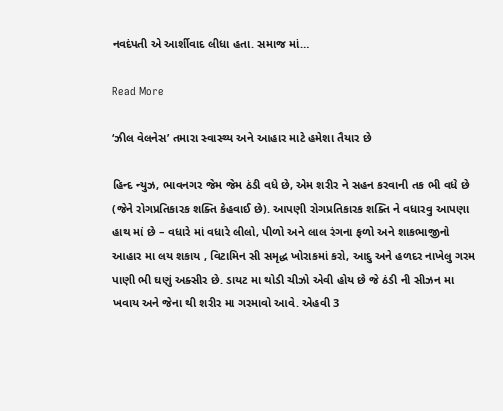નવદંપતી એ આર્શીવાદ લીધા હતા. સમાજ માં…

Read More

‘ઝીલ વેલનેસ’ તમારા સ્વાસ્થ્ય અને આહાર માટે હમેશા તૈયાર છે

હિન્દ ન્યુઝ, ભાવનગર જેમ જેમ ઠંડી વધે છે, એમ શરીર ને સહન કરવાની તક ભી વધે છે (જેને રોગપ્રતિકારક શક્તિ કેહવાઈ છે). આપણી રોગપ્રતિકારક શક્તિ ને વધારવુ આપણા હાથ માં છે – વધારે માં વધારે લીલો, પીળો અને લાલ રંગના ફળો અને શાકભાજીનો આહાર મા લય શકાય , વિટામિન સી સમૃદ્ધ ખોરાકમાં કરો, આદુ અને હળદર નાખેલુ ગરમ પાણી ભી ઘણું અક્સીર છે. ડાયટ મા થોડી ચીઝો એવી હોય છે જે ઠંડી ની સીઝન મા ખવાય અને જેના થી શરીર મા ગરમાવો આવે. એહવી 3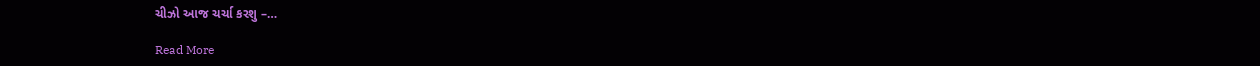ચીઝો આજ ચર્ચા કરશુ –…

Read More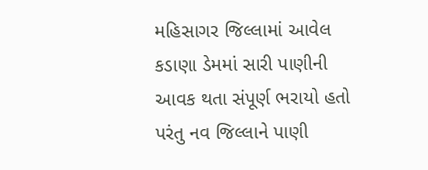મહિસાગર જિલ્લામાં આવેલ કડાણા ડેમમાં સારી પાણીની આવક થતા સંપૂર્ણ ભરાયો હતો પરંતુ નવ જિલ્લાને પાણી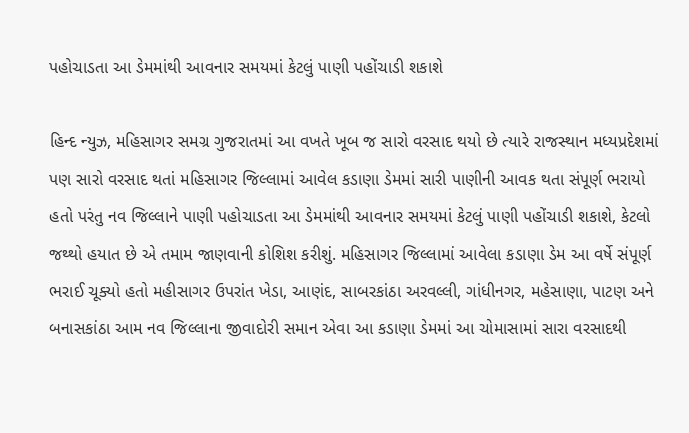પહોચાડતા આ ડેમમાંથી આવનાર સમયમાં કેટલું પાણી પહોંચાડી શકાશે

હિન્દ ન્યુઝ, મહિસાગર સમગ્ર ગુજરાતમાં આ વખતે ખૂબ જ સારો વરસાદ થયો છે ત્યારે રાજસ્થાન મધ્યપ્રદેશમાં પણ સારો વરસાદ થતાં મહિસાગર જિલ્લામાં આવેલ કડાણા ડેમમાં સારી પાણીની આવક થતા સંપૂર્ણ ભરાયો હતો પરંતુ નવ જિલ્લાને પાણી પહોચાડતા આ ડેમમાંથી આવનાર સમયમાં કેટલું પાણી પહોંચાડી શકાશે, કેટલો જથ્થો હયાત છે એ તમામ જાણવાની કોશિશ કરીશું. મહિસાગર જિલ્લામાં આવેલા કડાણા ડેમ આ વર્ષે સંપૂર્ણ ભરાઈ ચૂક્યો હતો મહીસાગર ઉપરાંત ખેડા, આણંદ, સાબરકાંઠા અરવલ્લી, ગાંધીનગર, મહેસાણા, પાટણ અને બનાસકાંઠા આમ નવ જિલ્લાના જીવાદોરી સમાન એવા આ કડાણા ડેમમાં આ ચોમાસામાં સારા વરસાદથી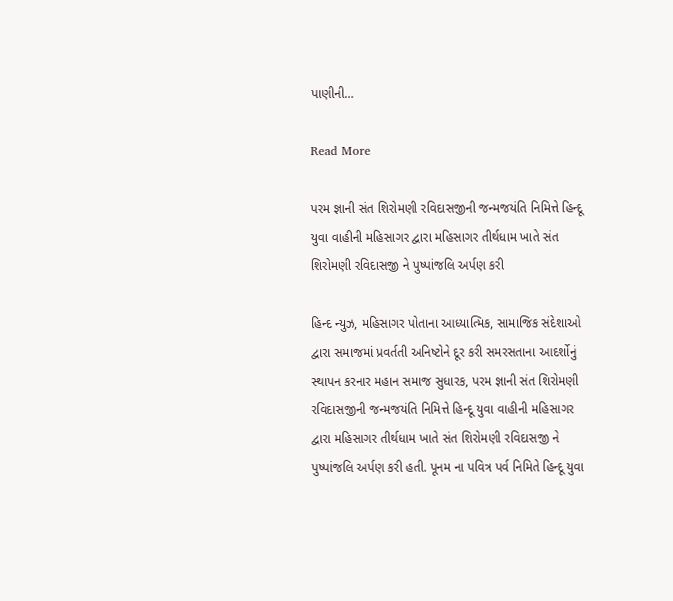પાણીની…

Read More

પરમ જ્ઞાની સંત શિરોમણી રવિદાસજીની જન્મજયંતિ નિમિત્તે હિન્દૂ યુવા વાહીની મહિસાગર દ્વારા મહિસાગર તીર્થધામ ખાતે સંત શિરોમણી રવિદાસજી ને પુષ્પાંજલિ અર્પણ કરી

હિન્દ ન્યુઝ, મહિસાગર પોતાના આધ્યાત્મિક, સામાજિક સંદેશાઓ દ્વારા સમાજમાં પ્રવર્તતી અનિષ્ટોને દૂર કરી સમરસતાના આદર્શોનું સ્થાપન કરનાર મહાન સમાજ સુધારક, પરમ જ્ઞાની સંત શિરોમણી રવિદાસજીની જન્મજયંતિ નિમિત્તે હિન્દૂ યુવા વાહીની મહિસાગર દ્વારા મહિસાગર તીર્થધામ ખાતે સંત શિરોમણી રવિદાસજી ને પુષ્પાંજલિ અર્પણ કરી હતી. પૂનમ ના પવિત્ર પર્વ નિમિતે હિન્દૂ યુવા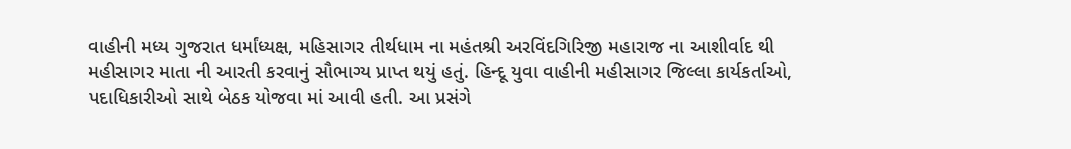વાહીની મધ્ય ગુજરાત ધર્માંધ્યક્ષ, મહિસાગર તીર્થધામ ના મહંતશ્રી અરવિંદગિરિજી મહારાજ ના આશીર્વાદ થી મહીસાગર માતા ની આરતી કરવાનું સૌભાગ્ય પ્રાપ્ત થયું હતું. હિન્દૂ યુવા વાહીની મહીસાગર જિલ્લા કાર્યકર્તાઓ, પદાધિકારીઓ સાથે બેઠક યોજવા માં આવી હતી. આ પ્રસંગે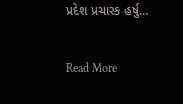પ્રદેશ પ્રચારક હર્ષુ…

Read More